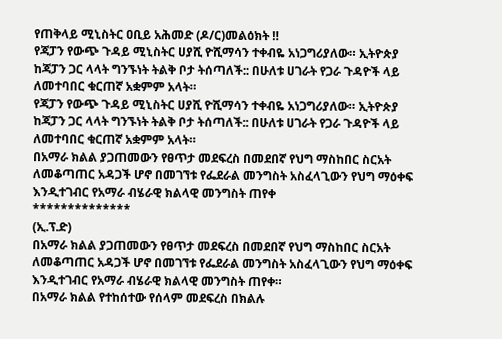የጠቅላይ ሚኒስትር ዐቢይ አሕመድ (ዶ/ር)መልዕክት ‼
የጃፓን የውጭ ጉዳይ ሚኒስትር ሀያሺ ዮሺማሳን ተቀብዬ አነጋግሪያለው። ኢትዮጵያ ከጃፓን ጋር ላላት ግንኙነት ትልቅ ቦታ ትሰጣለች:: በሁለቱ ሀገራት የጋራ ጉዳዮች ላይ ለመተባበር ቁርጠኛ አቋምም አላት።
የጃፓን የውጭ ጉዳይ ሚኒስትር ሀያሺ ዮሺማሳን ተቀብዬ አነጋግሪያለው። ኢትዮጵያ ከጃፓን ጋር ላላት ግንኙነት ትልቅ ቦታ ትሰጣለች:: በሁለቱ ሀገራት የጋራ ጉዳዮች ላይ ለመተባበር ቁርጠኛ አቋምም አላት።
በአማራ ክልል ያጋጠመውን የፀጥታ መደፍረስ በመደበኛ የህግ ማስከበር ስርአት ለመቆጣጠር አዳጋች ሆኖ በመገኘቱ የፌደራል መንግስት አስፈላጊውን የህግ ማዕቀፍ እንዲተገብር የአማራ ብሄራዊ ክልላዊ መንግስት ጠየቀ
**************
(ኢ.ፕ.ድ)
በአማራ ክልል ያጋጠመውን የፀጥታ መደፍረስ በመደበኛ የህግ ማስከበር ስርአት ለመቆጣጠር አዳጋች ሆኖ በመገኘቱ የፌደራል መንግስት አስፈላጊውን የህግ ማዕቀፍ እንዲተገብር የአማራ ብሄራዊ ክልላዊ መንግስት ጠየቀ።
በአማራ ክልል የተከሰተው የሰላም መደፍረስ በክልሉ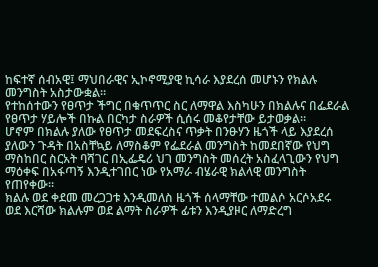ከፍተኛ ሰብአዊ፤ ማህበራዊና ኢኮኖሚያዊ ኪሳራ እያደረሰ መሆኑን የክልሉ መንግስት አስታውቋል።
የተከሰተውን የፀጥታ ችግር በቁጥጥር ስር ለማዋል እስካሁን በክልሉና በፌደራል የፀጥታ ሃይሎች በኩል በርካታ ስራዎች ሲሰሩ መቆየታቸው ይታወቃል።
ሆኖም በክልሉ ያለው የፀጥታ መደፍረስና ጥቃት በንፁሃን ዜጎች ላይ እያደረሰ ያለውን ጉዳት በአስቸኳይ ለማስቆም የፌደራል መንግስት ከመደበኛው የህግ ማስከበር ስርአት ባሻገር በኢፌዴሪ ህገ መንግስት መሰረት አስፈላጊውን የህግ ማዕቀፍ በአፋጣኝ እንዲተገበር ነው የአማራ ብሄራዊ ክልላዊ መንግስት የጠየቀው።
ክልሉ ወደ ቀደመ መረጋጋቱ እንዲመለስ ዜጎች ሰላማቸው ተመልሶ አርሶአደሩ ወደ እርሻው ክልሉም ወደ ልማት ስራዎች ፊቱን እንዲያዞር ለማድረግ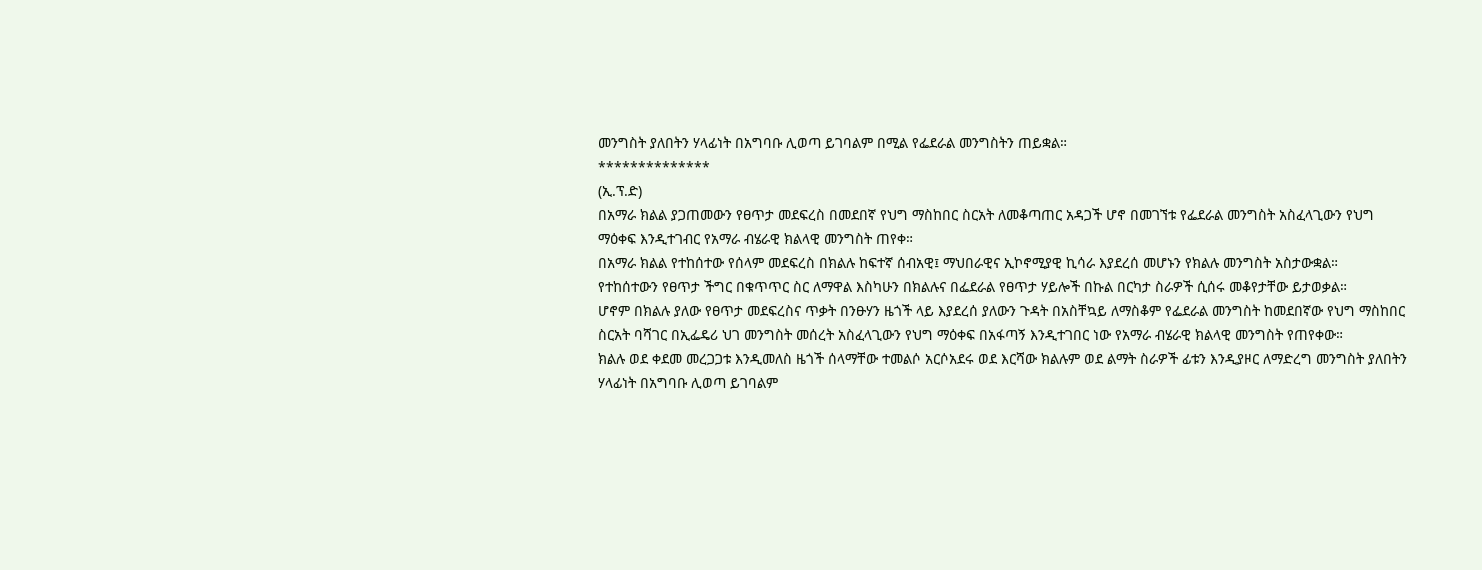መንግስት ያለበትን ሃላፊነት በአግባቡ ሊወጣ ይገባልም በሚል የፌደራል መንግስትን ጠይቋል።
**************
(ኢ.ፕ.ድ)
በአማራ ክልል ያጋጠመውን የፀጥታ መደፍረስ በመደበኛ የህግ ማስከበር ስርአት ለመቆጣጠር አዳጋች ሆኖ በመገኘቱ የፌደራል መንግስት አስፈላጊውን የህግ ማዕቀፍ እንዲተገብር የአማራ ብሄራዊ ክልላዊ መንግስት ጠየቀ።
በአማራ ክልል የተከሰተው የሰላም መደፍረስ በክልሉ ከፍተኛ ሰብአዊ፤ ማህበራዊና ኢኮኖሚያዊ ኪሳራ እያደረሰ መሆኑን የክልሉ መንግስት አስታውቋል።
የተከሰተውን የፀጥታ ችግር በቁጥጥር ስር ለማዋል እስካሁን በክልሉና በፌደራል የፀጥታ ሃይሎች በኩል በርካታ ስራዎች ሲሰሩ መቆየታቸው ይታወቃል።
ሆኖም በክልሉ ያለው የፀጥታ መደፍረስና ጥቃት በንፁሃን ዜጎች ላይ እያደረሰ ያለውን ጉዳት በአስቸኳይ ለማስቆም የፌደራል መንግስት ከመደበኛው የህግ ማስከበር ስርአት ባሻገር በኢፌዴሪ ህገ መንግስት መሰረት አስፈላጊውን የህግ ማዕቀፍ በአፋጣኝ እንዲተገበር ነው የአማራ ብሄራዊ ክልላዊ መንግስት የጠየቀው።
ክልሉ ወደ ቀደመ መረጋጋቱ እንዲመለስ ዜጎች ሰላማቸው ተመልሶ አርሶአደሩ ወደ እርሻው ክልሉም ወደ ልማት ስራዎች ፊቱን እንዲያዞር ለማድረግ መንግስት ያለበትን ሃላፊነት በአግባቡ ሊወጣ ይገባልም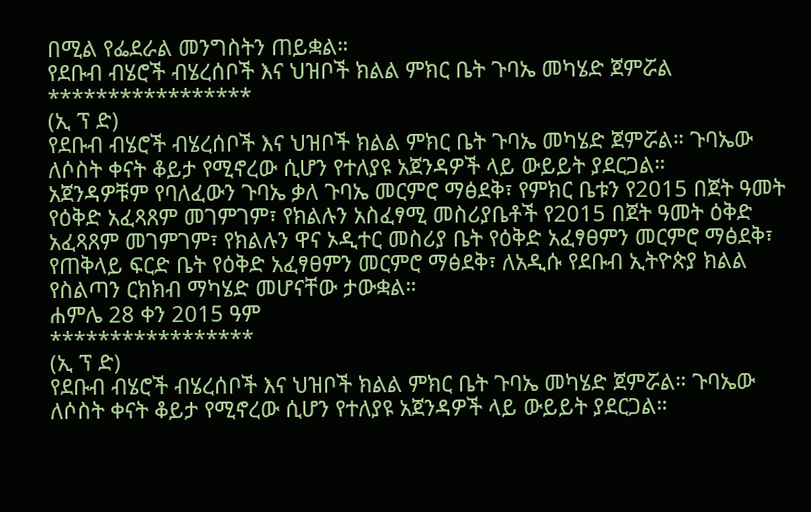በሚል የፌደራል መንግስትን ጠይቋል።
የደቡብ ብሄሮች ብሄረሰቦች እና ህዝቦች ክልል ምክር ቤት ጉባኤ መካሄድ ጀምሯል
*****************
(ኢ ፕ ድ)
የደቡብ ብሄሮች ብሄረሰቦች እና ህዝቦች ክልል ምክር ቤት ጉባኤ መካሄድ ጀምሯል። ጉባኤው ለሶስት ቀናት ቆይታ የሚኖረው ሲሆን የተለያዩ አጀንዳዎች ላይ ውይይት ያደርጋል።
አጀንዳዎቹም የባለፈውን ጉባኤ ቃለ ጉባኤ መርምሮ ማፅደቅ፣ የምክር ቤቱን የ2015 በጀት ዓመት የዕቅድ አፈጻጸም መገምገም፣ የክልሉን አስፈፃሚ መስሪያቤቶች የ2015 በጀት ዓመት ዕቅድ አፈጻጸም መገምገም፣ የክልሉን ዋና ኦዲተር መስሪያ ቤት የዕቅድ አፈፃፀምን መርምሮ ማፅደቅ፣ የጠቅላይ ፍርድ ቤት የዕቅድ አፈፃፀምን መርምሮ ማፅደቅ፣ ለአዲሱ የደቡብ ኢትዮጵያ ክልል የስልጣን ርክክብ ማካሄድ መሆናቸው ታውቋል።
ሐምሌ 28 ቀን 2015 ዓም
*****************
(ኢ ፕ ድ)
የደቡብ ብሄሮች ብሄረሰቦች እና ህዝቦች ክልል ምክር ቤት ጉባኤ መካሄድ ጀምሯል። ጉባኤው ለሶስት ቀናት ቆይታ የሚኖረው ሲሆን የተለያዩ አጀንዳዎች ላይ ውይይት ያደርጋል።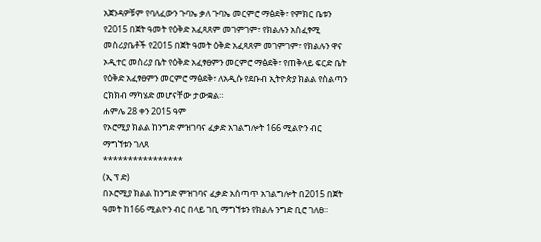አጀንዳዎቹም የባለፈውን ጉባኤ ቃለ ጉባኤ መርምሮ ማፅደቅ፣ የምክር ቤቱን የ2015 በጀት ዓመት የዕቅድ አፈጻጸም መገምገም፣ የክልሉን አስፈፃሚ መስሪያቤቶች የ2015 በጀት ዓመት ዕቅድ አፈጻጸም መገምገም፣ የክልሉን ዋና ኦዲተር መስሪያ ቤት የዕቅድ አፈፃፀምን መርምሮ ማፅደቅ፣ የጠቅላይ ፍርድ ቤት የዕቅድ አፈፃፀምን መርምሮ ማፅደቅ፣ ለአዲሱ የደቡብ ኢትዮጵያ ክልል የስልጣን ርክክብ ማካሄድ መሆናቸው ታውቋል።
ሐምሌ 28 ቀን 2015 ዓም
የኦሮሚያ ክልል ከንግድ ምዝገባና ፈቃድ አገልግሎት 166 ሚልዮን ብር ማግኘቱን ገለጸ
****************
(ኢ ፕ ድ)
በኦሮሚያ ክልል ከንግድ ምዝገባና ፈቃድ አሰጣጥ አገልግሎት በ2015 በጀት ዓመት ከ166 ሚልዮን ብር በላይ ገቢ ማግኘቱን የክልሉ ንግድ ቢሮ ገለፀ።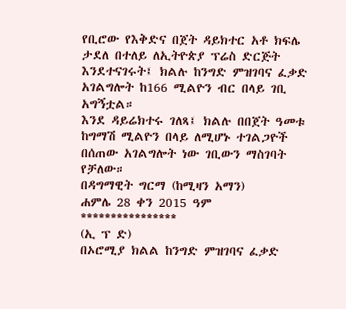የቢሮው የእቅድና በጀት ዳይክተር አቶ ክፍሌ ታደለ በተለይ ለኢትዮጵያ ፕሬስ ድርጅት እንደተናገሩት፤ ክልሉ ከንግድ ምዝገባና ፈቃድ አገልግሎት ከ166 ሚልዮን ብር በላይ ገቢ አግኝቷል።
እንደ ዳይሬክተሩ ገለጻ፤ ክልሉ በበጀት ዓመቱ ከግማሽ ሚልዮን በላይ ለሚሆኑ ተገልጋዮች በሰጠው አገልግሎት ነው ገቢውን ማስገባት የቻለው።
በዳግማዊት ግርማ (ከሚዛን አማን)
ሐምሌ 28 ቀን 2015 ዓም
****************
(ኢ ፕ ድ)
በኦሮሚያ ክልል ከንግድ ምዝገባና ፈቃድ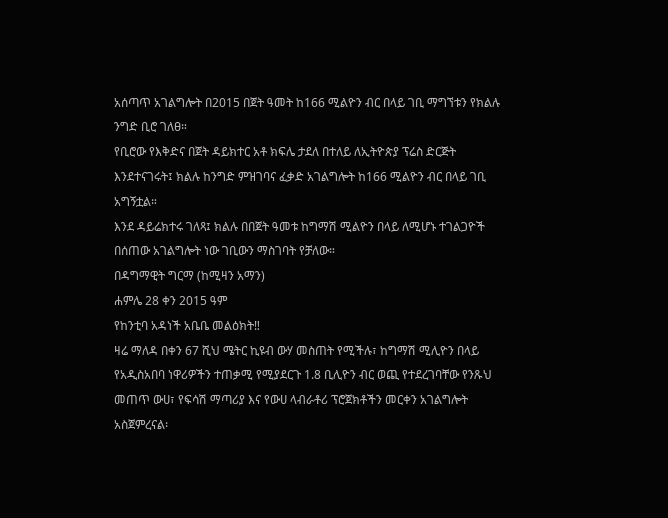አሰጣጥ አገልግሎት በ2015 በጀት ዓመት ከ166 ሚልዮን ብር በላይ ገቢ ማግኘቱን የክልሉ ንግድ ቢሮ ገለፀ።
የቢሮው የእቅድና በጀት ዳይክተር አቶ ክፍሌ ታደለ በተለይ ለኢትዮጵያ ፕሬስ ድርጅት እንደተናገሩት፤ ክልሉ ከንግድ ምዝገባና ፈቃድ አገልግሎት ከ166 ሚልዮን ብር በላይ ገቢ አግኝቷል።
እንደ ዳይሬክተሩ ገለጻ፤ ክልሉ በበጀት ዓመቱ ከግማሽ ሚልዮን በላይ ለሚሆኑ ተገልጋዮች በሰጠው አገልግሎት ነው ገቢውን ማስገባት የቻለው።
በዳግማዊት ግርማ (ከሚዛን አማን)
ሐምሌ 28 ቀን 2015 ዓም
የከንቲባ አዳነች አቤቤ መልዕክት‼
ዛሬ ማለዳ በቀን 67 ሺህ ሜትር ኪዩብ ውሃ መስጠት የሚችሉ፣ ከግማሽ ሚሊዮን በላይ የአዲስአበባ ነዋሪዎችን ተጠቃሚ የሚያደርጉ 1.8 ቢሊዮን ብር ወጪ የተደረገባቸው የንጹህ መጠጥ ውሀ፣ የፍሳሽ ማጣሪያ እና የውሀ ላብራቶሪ ፕሮጀክቶችን መርቀን አገልግሎት አስጀምረናል፡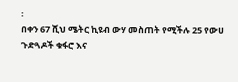፡
በቀን 67 ሺህ ሜትር ኪዩብ ውሃ መስጠት የሚችሉ 25 የውሀ ጉድጓዶች ቁፋሮ እና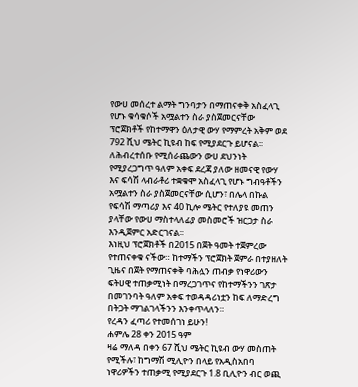የውሀ መሰረተ ልማት ግንባታን በማጠናቀቅ አስፈላጊ የሆኑ ቁሳቁሶች አሟልተን ስራ ያስጀመርናቸው ፕሮጀክቶች የከተማዋን ዕለታዊ ውሃ የማምረት አቅም ወደ 792 ሺህ ሜትር ኪዩብ ከፍ የሚያደርጉ ይሆናል፡፡
ለሕብረተሰቡ የሚሰራጨውን ውሀ ደህንነት የሚያረጋግጥ ዓለም አቀፍ ደረጃ ያለው ዘመናዊ የውሃ እና ፍሳሽ ላብራቶሪ ተቋቁሞ አስፈላጊ የሆኑ ግብዓቶችን አሟልተን ስራ ያስጀመርናቸው ሲሆን፣ በሌላ በኩል የፍሳሽ ማጣሪያ እና 40 ኪሎ ሜትር የተለያዩ መጠን ያላቸው የውሀ ማስተላለፊያ መስመሮች ዝርጋታ ስራ እንዲጀምር አድርገናል፡፡
እነዚህ ፕሮጀክቶች በ2015 በጀት ዓመት ተጀምረው የተጠናቀቁ ናችው። ከተማችን ፕሮጀክት ጀምራ በተያዘለት ጊዜና በጀት የማጠናቀቅ ባሕሏን ጠብቃ የነዋሪውን ፍትሀዊ ተጠቃሚነት በማረጋገጥና የከተማችንን ገጽታ በመገንባት ዓለም አቀፍ ተወዳዳሪነቷን ከፍ ለማድረግ በትጋት ማገልገላችንን እንቀጥላለን።
የረዳን ፈጣሪ የተመሰገነ ይሁን!
ሐምሌ 28 ቀን 2015 ዓም
ዛሬ ማለዳ በቀን 67 ሺህ ሜትር ኪዩብ ውሃ መስጠት የሚችሉ፣ ከግማሽ ሚሊዮን በላይ የአዲስአበባ ነዋሪዎችን ተጠቃሚ የሚያደርጉ 1.8 ቢሊዮን ብር ወጪ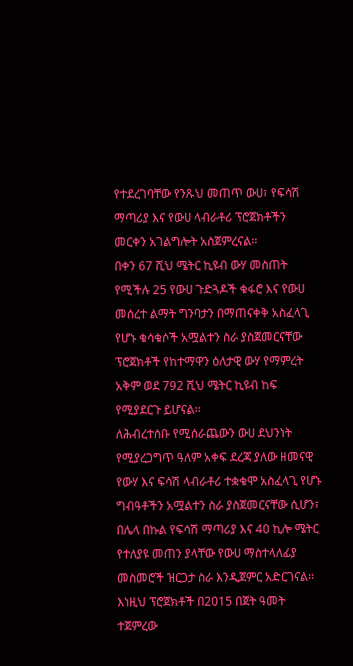የተደረገባቸው የንጹህ መጠጥ ውሀ፣ የፍሳሽ ማጣሪያ እና የውሀ ላብራቶሪ ፕሮጀክቶችን መርቀን አገልግሎት አስጀምረናል፡፡
በቀን 67 ሺህ ሜትር ኪዩብ ውሃ መስጠት የሚችሉ 25 የውሀ ጉድጓዶች ቁፋሮ እና የውሀ መሰረተ ልማት ግንባታን በማጠናቀቅ አስፈላጊ የሆኑ ቁሳቁሶች አሟልተን ስራ ያስጀመርናቸው ፕሮጀክቶች የከተማዋን ዕለታዊ ውሃ የማምረት አቅም ወደ 792 ሺህ ሜትር ኪዩብ ከፍ የሚያደርጉ ይሆናል፡፡
ለሕብረተሰቡ የሚሰራጨውን ውሀ ደህንነት የሚያረጋግጥ ዓለም አቀፍ ደረጃ ያለው ዘመናዊ የውሃ እና ፍሳሽ ላብራቶሪ ተቋቁሞ አስፈላጊ የሆኑ ግብዓቶችን አሟልተን ስራ ያስጀመርናቸው ሲሆን፣ በሌላ በኩል የፍሳሽ ማጣሪያ እና 40 ኪሎ ሜትር የተለያዩ መጠን ያላቸው የውሀ ማስተላለፊያ መስመሮች ዝርጋታ ስራ እንዲጀምር አድርገናል፡፡
እነዚህ ፕሮጀክቶች በ2015 በጀት ዓመት ተጀምረው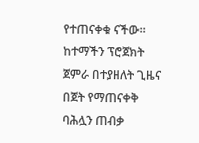የተጠናቀቁ ናችው። ከተማችን ፕሮጀክት ጀምራ በተያዘለት ጊዜና በጀት የማጠናቀቅ ባሕሏን ጠብቃ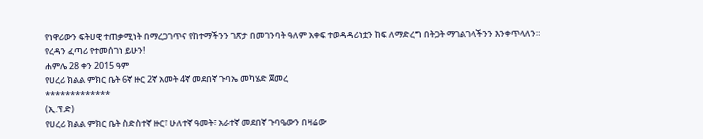የነዋሪውን ፍትሀዊ ተጠቃሚነት በማረጋገጥና የከተማችንን ገጽታ በመገንባት ዓለም አቀፍ ተወዳዳሪነቷን ከፍ ለማድረግ በትጋት ማገልገላችንን እንቀጥላለን።
የረዳን ፈጣሪ የተመሰገነ ይሁን!
ሐምሌ 28 ቀን 2015 ዓም
የሀረሪ ክልል ምክር ቤት 6ኛ ዙር 2ኛ አመት 4ኛ መደበኛ ጉባኤ መካሄድ ጀመረ
*************
(ኢ.ፕ.ድ)
የሀረሪ ክልል ምክር ቤት ስድስተኛ ዙር፣ ሁለተኛ ዓመት፣ አራተኛ መደበኛ ጉባዔውን በዛሬው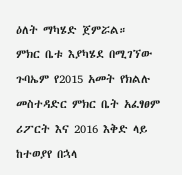ዕለት ማካሄድ ጀምሯል።
ምክር ቤቱ እያካሄደ በሚገኘው ጉባኤም የ2015 አመት የክልሉ መስተዳድር ምክር ቤት አፈፃፀም ሪፖርት እና 2016 እቅድ ላይ ከተወያየ በኋላ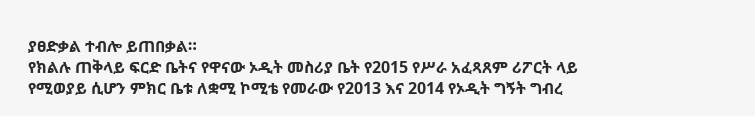ያፀድቃል ተብሎ ይጠበቃል።
የክልሉ ጠቅላይ ፍርድ ቤትና የዋናው ኦዲት መስሪያ ቤት የ2015 የሥራ አፈጻጸም ሪፖርት ላይ የሚወያይ ሲሆን ምክር ቤቱ ለቋሚ ኮሚቴ የመራው የ2013 እና 2014 የኦዲት ግኝት ግብረ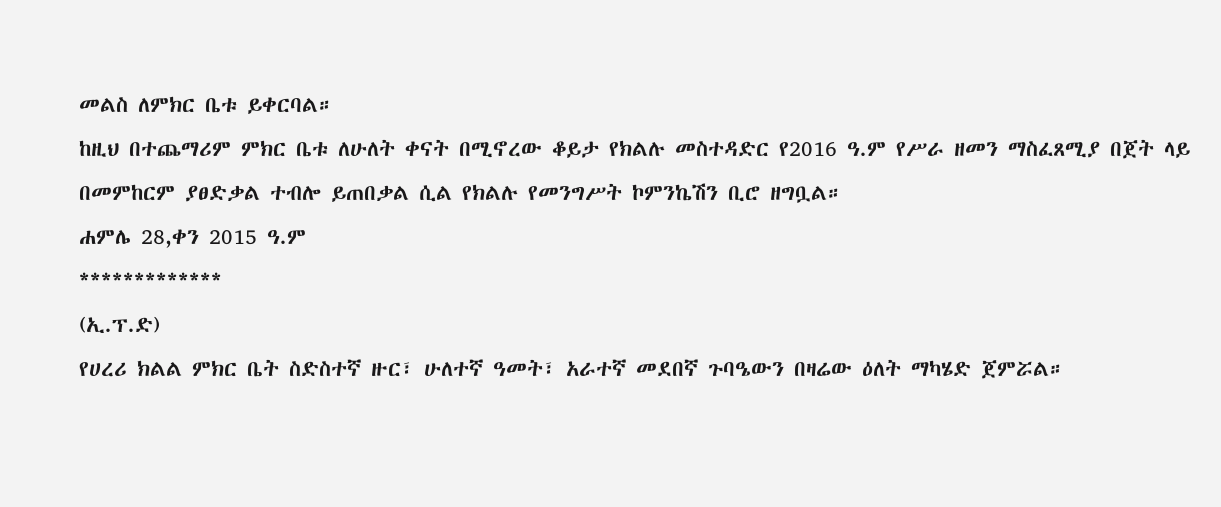መልስ ለምክር ቤቱ ይቀርባል።
ከዚህ በተጨማሪም ምክር ቤቱ ለሁለት ቀናት በሚኖረው ቆይታ የክልሉ መስተዳድር የ2016 ዓ.ም የሥራ ዘመን ማስፈጸሚያ በጀት ላይ በመምከርም ያፀድቃል ተብሎ ይጠበቃል ሲል የክልሉ የመንግሥት ኮምንኬሽን ቢሮ ዘግቧል።
ሐምሌ 28,ቀን 2015 ዓ.ም
*************
(ኢ.ፕ.ድ)
የሀረሪ ክልል ምክር ቤት ስድስተኛ ዙር፣ ሁለተኛ ዓመት፣ አራተኛ መደበኛ ጉባዔውን በዛሬው ዕለት ማካሄድ ጀምሯል።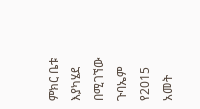ምክር ቤቱ እያካሄደ በሚገኘው ጉባኤም የ2015 አመት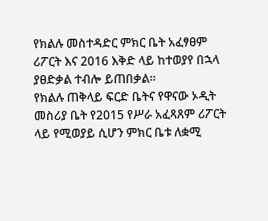የክልሉ መስተዳድር ምክር ቤት አፈፃፀም ሪፖርት እና 2016 እቅድ ላይ ከተወያየ በኋላ ያፀድቃል ተብሎ ይጠበቃል።
የክልሉ ጠቅላይ ፍርድ ቤትና የዋናው ኦዲት መስሪያ ቤት የ2015 የሥራ አፈጻጸም ሪፖርት ላይ የሚወያይ ሲሆን ምክር ቤቱ ለቋሚ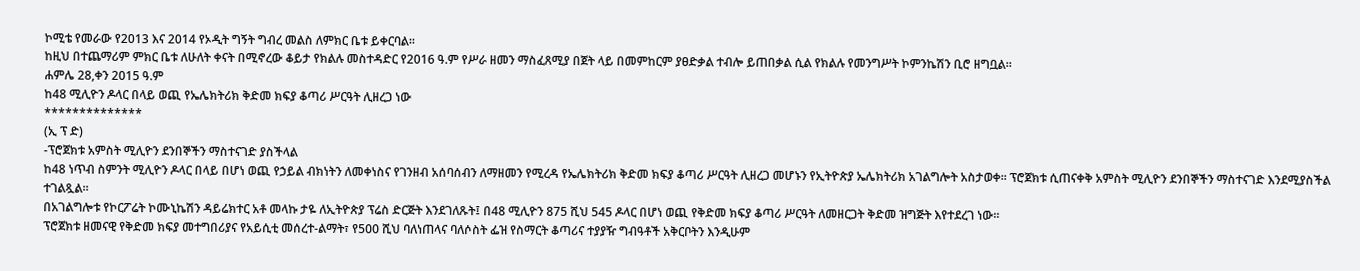ኮሚቴ የመራው የ2013 እና 2014 የኦዲት ግኝት ግብረ መልስ ለምክር ቤቱ ይቀርባል።
ከዚህ በተጨማሪም ምክር ቤቱ ለሁለት ቀናት በሚኖረው ቆይታ የክልሉ መስተዳድር የ2016 ዓ.ም የሥራ ዘመን ማስፈጸሚያ በጀት ላይ በመምከርም ያፀድቃል ተብሎ ይጠበቃል ሲል የክልሉ የመንግሥት ኮምንኬሽን ቢሮ ዘግቧል።
ሐምሌ 28,ቀን 2015 ዓ.ም
ከ48 ሚሊዮን ዶላር በላይ ወጪ የኤሌክትሪክ ቅድመ ክፍያ ቆጣሪ ሥርዓት ሊዘረጋ ነው
**************
(ኢ ፕ ድ)
-ፕሮጀክቱ አምስት ሚሊዮን ደንበኞችን ማስተናገድ ያስችላል
ከ48 ነጥብ ስምንት ሚሊዮን ዶላር በላይ በሆነ ወጪ የኃይል ብክነትን ለመቀነስና የገንዘብ አሰባሰብን ለማዘመን የሚረዳ የኤሌክትሪክ ቅድመ ክፍያ ቆጣሪ ሥርዓት ሊዘረጋ መሆኑን የኢትዮጵያ ኤሌክትሪክ አገልግሎት አስታወቀ፡፡ ፕሮጀክቱ ሲጠናቀቅ አምስት ሚሊዮን ደንበኞችን ማስተናገድ እንደሚያስችል ተገልጿል።
በአገልግሎቱ የኮርፖሬት ኮሙኒኬሽን ዳይሬክተር አቶ መላኩ ታዬ ለኢትዮጵያ ፕሬስ ድርጅት እንደገለጹት፤ በ48 ሚሊዮን 875 ሺህ 545 ዶላር በሆነ ወጪ የቅድመ ክፍያ ቆጣሪ ሥርዓት ለመዘርጋት ቅድመ ዝግጅት እየተደረገ ነው፡፡
ፕሮጀክቱ ዘመናዊ የቅድመ ክፍያ መተግበሪያና የአይሲቲ መሰረተ-ልማት፣ የ500 ሺህ ባለነጠላና ባለሶስት ፌዝ የስማርት ቆጣሪና ተያያዥ ግብዓቶች አቅርቦትን እንዲሁም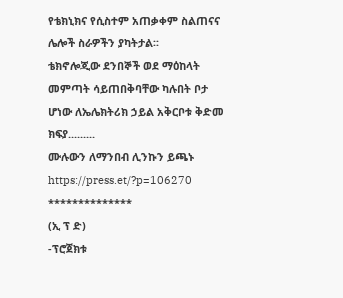የቴክኒክና የሲስተም አጠቃቀም ስልጠናና ሌሎች ስራዎችን ያካትታል፡፡
ቴክኖሎጂው ደንበኞች ወደ ማዕከላት መምጣት ሳይጠበቅባቸው ካሉበት ቦታ ሆነው ለኤሌክትሪክ ኃይል አቅርቦቱ ቅድመ ክፍያ.........
ሙሉውን ለማንበብ ሊንኩን ይጫኑ
https://press.et/?p=106270
**************
(ኢ ፕ ድ)
-ፕሮጀክቱ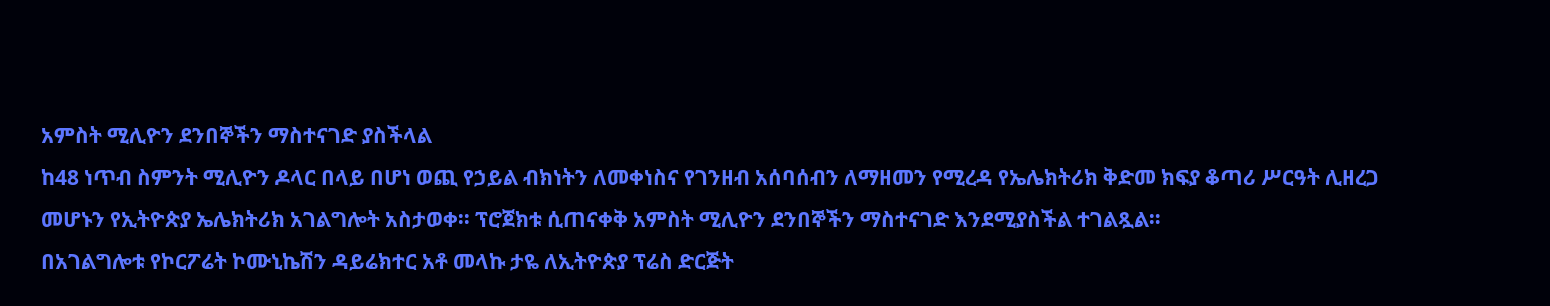አምስት ሚሊዮን ደንበኞችን ማስተናገድ ያስችላል
ከ48 ነጥብ ስምንት ሚሊዮን ዶላር በላይ በሆነ ወጪ የኃይል ብክነትን ለመቀነስና የገንዘብ አሰባሰብን ለማዘመን የሚረዳ የኤሌክትሪክ ቅድመ ክፍያ ቆጣሪ ሥርዓት ሊዘረጋ መሆኑን የኢትዮጵያ ኤሌክትሪክ አገልግሎት አስታወቀ፡፡ ፕሮጀክቱ ሲጠናቀቅ አምስት ሚሊዮን ደንበኞችን ማስተናገድ እንደሚያስችል ተገልጿል።
በአገልግሎቱ የኮርፖሬት ኮሙኒኬሽን ዳይሬክተር አቶ መላኩ ታዬ ለኢትዮጵያ ፕሬስ ድርጅት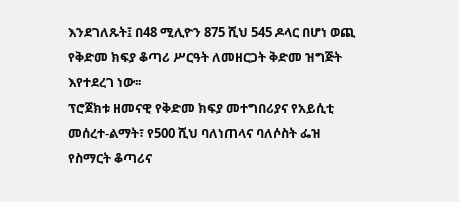እንደገለጹት፤ በ48 ሚሊዮን 875 ሺህ 545 ዶላር በሆነ ወጪ የቅድመ ክፍያ ቆጣሪ ሥርዓት ለመዘርጋት ቅድመ ዝግጅት እየተደረገ ነው፡፡
ፕሮጀክቱ ዘመናዊ የቅድመ ክፍያ መተግበሪያና የአይሲቲ መሰረተ-ልማት፣ የ500 ሺህ ባለነጠላና ባለሶስት ፌዝ የስማርት ቆጣሪና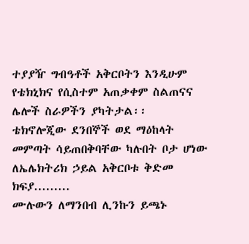ተያያዥ ግብዓቶች አቅርቦትን እንዲሁም የቴክኒክና የሲስተም አጠቃቀም ስልጠናና ሌሎች ስራዎችን ያካትታል፡፡
ቴክኖሎጂው ደንበኞች ወደ ማዕከላት መምጣት ሳይጠበቅባቸው ካሉበት ቦታ ሆነው ለኤሌክትሪክ ኃይል አቅርቦቱ ቅድመ ክፍያ.........
ሙሉውን ለማንበብ ሊንኩን ይጫኑ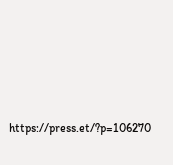https://press.et/?p=106270